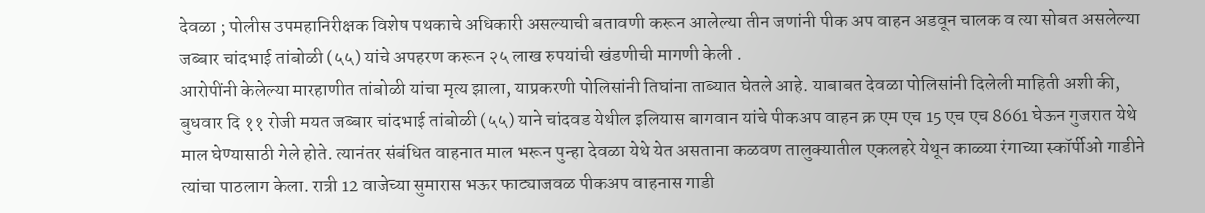देवळा ; पोलीस उपमहानिरीक्षक विशेष पथकाचे अधिकारी असल्याची बतावणी करून आलेल्या तीन जणांनी पीक अप वाहन अडवून चालक व त्या सोबत असलेल्या जब्बार चांदभाई तांबोळी (५५) यांचे अपहरण करून २५ लाख रुपयांची खंडणीची मागणी केली .
आरोपींनी केलेल्या मारहाणीत तांबोळी यांचा मृत्य झाला, याप्रकरणी पोलिसांनी तिघांना ताब्यात घेतले आहे. याबाबत देवळा पोलिसांनी दिलेली माहिती अशी की, बुधवार दि ११ रोजी मयत जब्बार चांदभाई तांबोळी (५५) याने चांदवड येथील इलियास बागवान यांचे पीकअप वाहन क्र एम एच 15 एच एच 8661 घेऊन गुजरात येथे माल घेण्यासाठी गेले होते. त्यानंतर संबंधित वाहनात माल भरून पुन्हा देवळा येथे येत असताना कळवण तालुक्यातील एकलहरे येथून काळ्या रंगाच्या स्कॉर्पीओ गाडीने त्यांचा पाठलाग केला. रात्री 12 वाजेच्या सुमारास भऊर फाट्याजवळ पीकअप वाहनास गाडी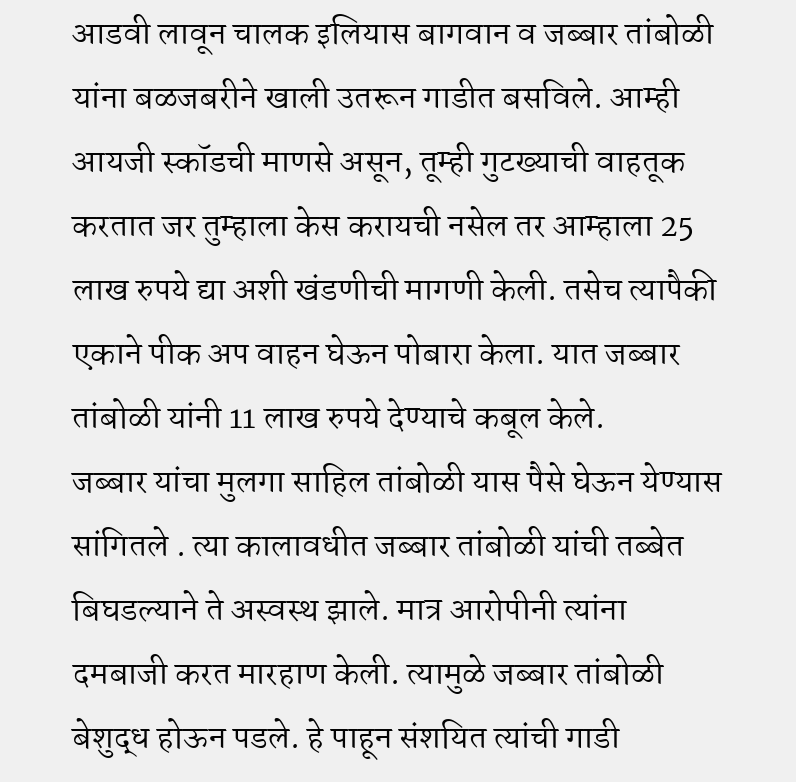आडवी लावून चालक इलियास बागवान व जब्बार तांबोळी यांना बळजबरीने खाली उतरून गाडीत बसविले. आम्ही आयजी स्कॉडची माणसे असून, तूम्ही गुटख्याची वाहतूक करतात जर तुम्हाला केस करायची नसेल तर आम्हाला 25 लाख रुपये द्या अशी खंडणीची मागणी केली. तसेच त्यापैकी एकाने पीक अप वाहन घेऊन पोबारा केला. यात जब्बार तांबोळी यांनी 11 लाख रुपये देण्याचे कबूल केले.
जब्बार यांचा मुलगा साहिल तांबोळी यास पैसे घेऊन येण्यास सांगितले . त्या कालावधीत जब्बार तांबोळी यांची तब्बेत बिघडल्याने ते अस्वस्थ झाले. मात्र आरोपीनी त्यांना दमबाजी करत मारहाण केली. त्यामुळे जब्बार तांबोळी बेशुद्ध होऊन पडले. हे पाहून संशयित त्यांची गाडी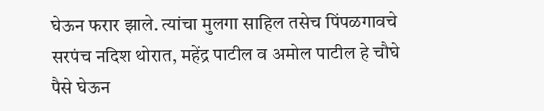घेऊन फरार झाले. त्यांचा मुलगा साहिल तसेच पिंपळगावचे सरपंच नदिश थोरात, महेंद्र पाटील व अमोल पाटील हे चौघे पैसे घेऊन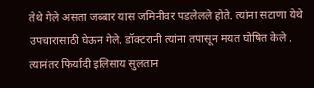तेथे गेले असता जब्बार यास जमिनीवर पडलेलले होते. त्यांना सटाणा येथे उपचारासाठी घेऊन गेले. डॉक्टरानी त्यांना तपासून मयत घोषित केले .
त्यानंतर फिर्यादी इलिसाय सुलतान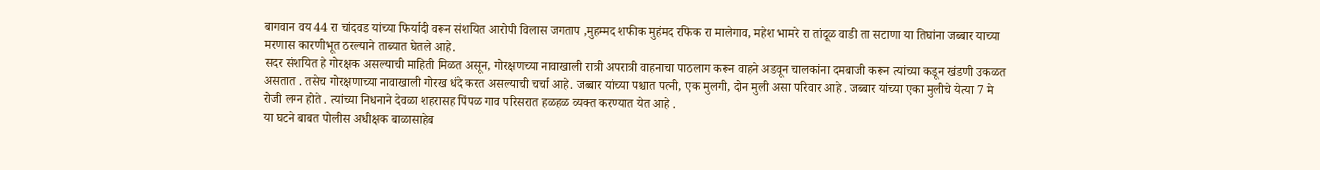बागवान वय 44 रा चांदवड यांच्या फिर्यादी वरून संशयित आरोपी विलास जगताप ,मुहम्मद शफीक मुहंमद रफिक रा मालेगाव, महेश भामरे रा तांदूळ वाडी ता सटाणा या तिघांना जब्बार याच्या मरणास कारणीभूत ठरल्याने ताब्यात घेतले आहे.
सदर संशयित हे गोरक्षक असल्याची माहिती मिळत असून, गोरक्षणच्या नावाखाली रात्री अपरात्री वाहनाचा पाठलाग करून वाहने अडवून चालकांना दमबाजी करून त्यांच्या कडून खंडणी उकळत असतात . तसेच गोरक्षणाच्या नावाखाली गोरख धंदे करत असल्याची चर्चा आहे. जब्बार यांच्या पश्चात पत्नी, एक मुलगी, दोन मुली असा परिवार आहे . जब्बार यांच्या एका मुलीचे येत्या 7 मे रोजी लग्न होते . त्यांच्या निधनाने देवळा शहरासह पिंपळ गाव परिसरात हळहळ व्यक्त करण्यात येत आहे .
या घटने बाबत पोलीस अधीक्षक बाळासाहेब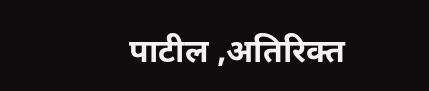पाटील ,अतिरिक्त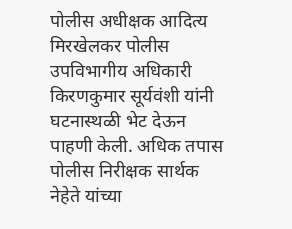पोलीस अधीक्षक आदित्य मिरखेलकर पोलीस उपविभागीय अधिकारी किरणकुमार सूर्यवंशी यांनी घटनास्थळी भेट देऊन पाहणी केली. अधिक तपास पोलीस निरीक्षक सार्थक नेहेते यांच्या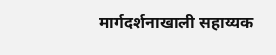मार्गदर्शनाखाली सहाय्यक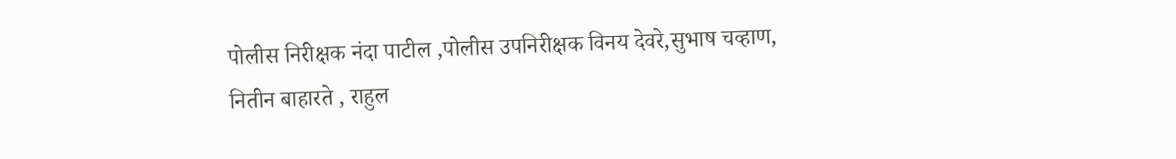पोलीस निरीक्षक नंदा पाटील ,पोलीस उपनिरीक्षक विनय देवरे,सुभाष चव्हाण, नितीन बाहारते , राहुल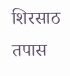शिरसाठ तपास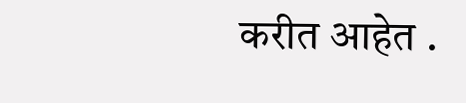करीत आहेत .